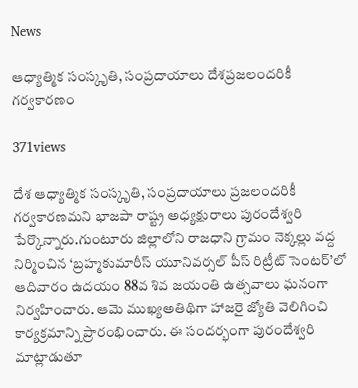News

ఆధ్యాత్మిక సంస్కృతి, సంప్రదాయాలు దేశప్రజలందరికీ గర్వకారణం

371views

దేశ ఆధ్యాత్మిక సంస్కృతి, సంప్రదాయాలు ప్రజలందరికీ గర్వకారణమని భాజపా రాష్ట్ర అధ్యక్షురాలు పురందేశ్వరి పేర్కొన్నారు.గుంటూరు జిల్లాలోని రాజధాని గ్రామం నెక్కల్లు వద్ద నిర్మించిన ‘బ్రహ్మకుమారీస్‌ యూనివర్సల్‌ పీస్‌ రిట్రీట్‌ సెంటర్‌’లో ఆదివారం ఉదయం 88వ శివ జయంతి ఉత్సవాలు ఘనంగా నిర్వహించారు. ఆమె ముఖ్యఅతిథిగా హాజరై జ్యోతి వెలిగించి కార్యక్రమాన్ని ప్రారంభించారు. ఈ సందర్భంగా పురందేశ్వరి మాట్లాడుతూ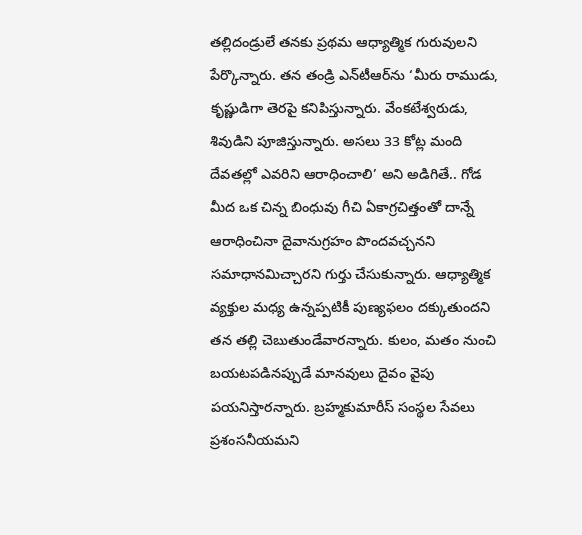తల్లిదండ్రులే తనకు ప్రథమ ఆధ్యాత్మిక గురువులని పేర్కొన్నారు. తన తండ్రి ఎన్‌టీఆర్‌ను ‘మీరు రాముడు, కృష్ణుడిగా తెరపై కనిపిస్తున్నారు. వేంకటేశ్వరుడు, శివుడిని పూజిస్తున్నారు. అసలు 33 కోట్ల మంది దేవతల్లో ఎవరిని ఆరాధించాలి’ అని అడిగితే.. గోడ మీద ఒక చిన్న బింధువు గీచి ఏకాగ్రచిత్తంతో దాన్నే ఆరాధించినా దైవానుగ్రహం పొందవచ్చనని సమాధానమిచ్చారని గుర్తు చేసుకున్నారు. ఆధ్యాత్మిక వ్యక్తుల మధ్య ఉన్నప్పటికీ పుణ్యఫలం దక్కుతుందని తన తల్లి చెబుతుండేవారన్నారు. కులం, మతం నుంచి బయటపడినప్పుడే మానవులు దైవం వైపు పయనిస్తారన్నారు. బ్రహ్మకుమారీస్‌ సంస్థల సేవలు ప్రశంసనీయమని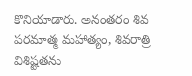కొనియాడారు. అనంతరం శివ పరమాత్మ మహాత్యం, శివరాత్రి విశిష్టతను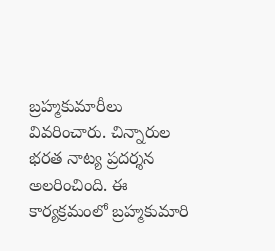బ్రహ్మకుమారీలు వివరించారు. చిన్నారుల భరత నాట్య ప్రదర్శన అలరించింది. ఈ కార్యక్రమంలో బ్రహ్మకుమారి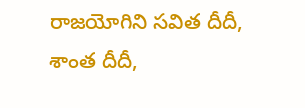రాజయోగిని సవిత దీదీ, శాంత దీదీ,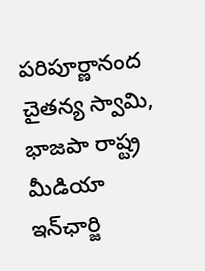పరిపూర్ణానంద చైతన్య స్వామి, భాజపా రాష్ట్ర మీడియా ఇన్‌ఛార్జి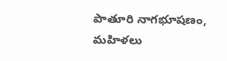పాతూరి నాగభూషణం, మహిళలు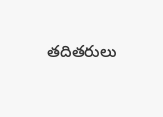తదితరులు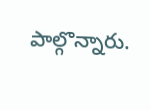పాల్గొన్నారు.